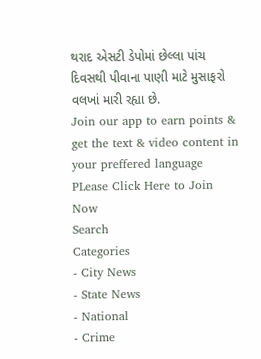થરાદ એસટી ડેપોમાં છેલ્લા પાંચ દિવસથી પીવાના પાણી માટે મુસાફરો વલખાં મારી રહ્યા છે.
Join our app to earn points & get the text & video content in your preffered language
PLease Click Here to Join Now
Search
Categories
- City News
- State News
- National
- Crime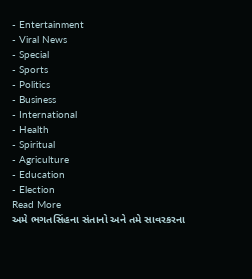- Entertainment
- Viral News
- Special
- Sports
- Politics
- Business
- International
- Health
- Spiritual
- Agriculture
- Education
- Election
Read More
અમે ભગતસિંહના સંતાનો અને તમે સાવરકરના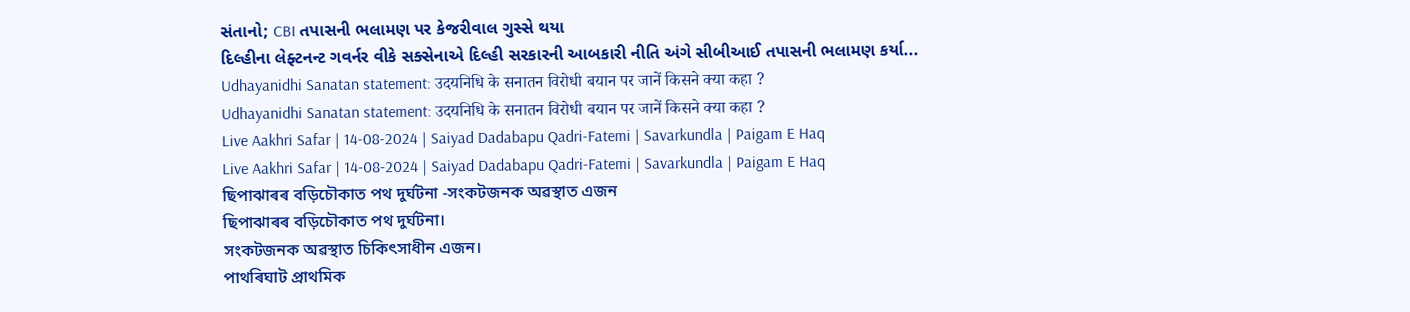સંતાનો; CBI તપાસની ભલામણ પર કેજરીવાલ ગુસ્સે થયા
દિલ્હીના લેફ્ટનન્ટ ગવર્નર વીકે સક્સેનાએ દિલ્હી સરકારની આબકારી નીતિ અંગે સીબીઆઈ તપાસની ભલામણ કર્યા...
Udhayanidhi Sanatan statement: उदयनिधि के सनातन विरोधी बयान पर जानें किसने क्या कहा ?
Udhayanidhi Sanatan statement: उदयनिधि के सनातन विरोधी बयान पर जानें किसने क्या कहा ?
Live Aakhri Safar | 14-08-2024 | Saiyad Dadabapu Qadri-Fatemi | Savarkundla | Paigam E Haq
Live Aakhri Safar | 14-08-2024 | Saiyad Dadabapu Qadri-Fatemi | Savarkundla | Paigam E Haq
ছিপাঝাৰৰ বড়িচৌকাত পথ দুৰ্ঘটনা -সংকটজনক অৱস্থাত এজন
ছিপাঝাৰৰ বড়িচৌকাত পথ দুৰ্ঘটনা।
সংকটজনক অৱস্থাত চিকিৎসাধীন এজন।
পাথৰিঘাট প্ৰাথমিক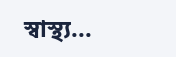স্বাস্থ্য...